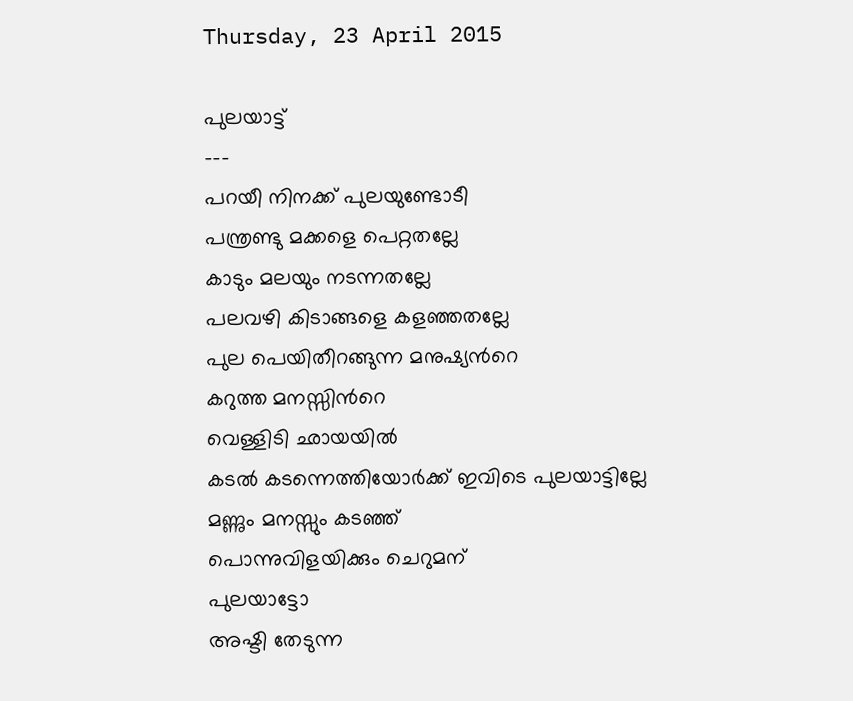Thursday, 23 April 2015

പുലയാട്ട്
---
പറയീ നിനക്ക് പുലയുണ്ടോടീ
പന്ത്രണ്ടു മക്കളെ പെറ്റതല്ലേ
കാടും മലയും നടന്നതല്ലേ
പലവഴി കിടാങ്ങളെ കളഞ്ഞതല്ലേ
പുല പെയിതീറങ്ങുന്ന മനുഷ്യന്‍റെ
കറുത്ത മനസ്സിന്‍റെ
വെള്ളിടി ഛായയില്‍
കടല്‍ കടന്നെത്തിയോര്‍ക്ക് ഇവിടെ പുലയാട്ടില്ലേ
മണ്ണും മനസ്സും കടഞ്ഞ്
പൊന്നുവിളയിക്കും ചെറുമന്
പുലയാട്ടോ
അഷ്ടി തേടുന്ന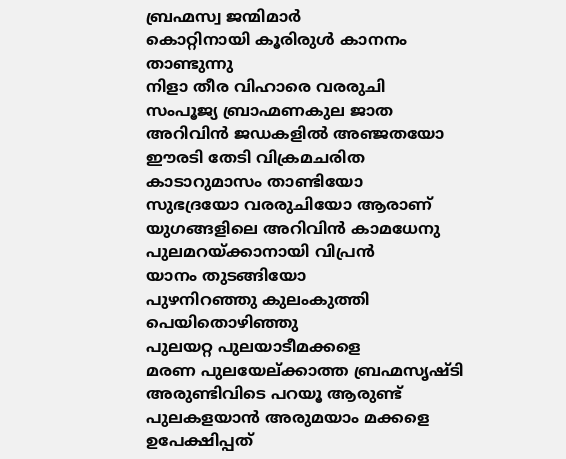ബ്രഹ്മസ്വ ജന്മിമാര്‍
കൊറ്റിനായി കൂരിരുള്‍ കാനനം താണ്ടുന്നു
നിളാ തീര വിഹാരെ വരരുചി
സംപൂജ്യ ബ്രാഹ്മണകുല ജാത
അറിവിന്‍ ജഡകളില്‍ അഞ്ജതയോ
ഈരടി തേടി വിക്രമചരിത
കാടാറുമാസം താണ്ടിയോ
സുഭദ്രയോ വരരുചിയോ ആരാണ്
യുഗങ്ങളിലെ അറിവിന്‍ കാമധേനു
പുലമറയ്ക്കാനായി വിപ്രന്‍
യാനം തുടങ്ങിയോ
പുഴനിറഞ്ഞു കുലംകുത്തി പെയിതൊഴിഞ്ഞു
പുലയറ്റ പുലയാടീമക്കളെ
മരണ പുലയേല്ക്കാത്ത ബ്രഹ്മസൃഷ്ടി
അരുണ്ടിവിടെ പറയൂ ആരുണ്ട്
പുലകളയാന്‍ അരുമയാം മക്കളെ
ഉപേക്ഷിപ്പത്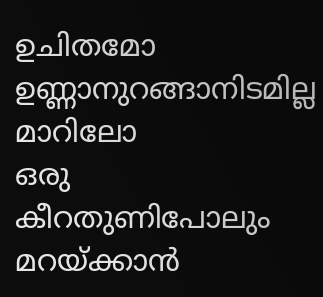ഉചിതമോ
ഉണ്ണാനുറങ്ങാനിടമില്ല മാറിലോ
ഒരു കീറതുണിപോലും
മറയ്ക്കാന്‍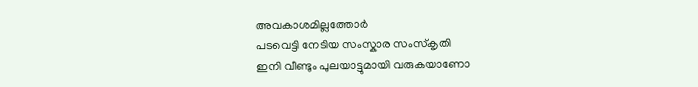അവകാശമില്ലത്തോര്‍
പടവെട്ടി നേടിയ സംസ്കാര സംസ്കൃതി
ഇനി വീണ്ടും പുലയാട്ടുമായി വരുകയാണോ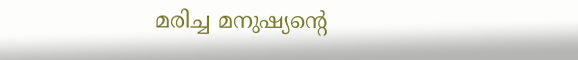മരിച്ച മനുഷ്യന്‍റെ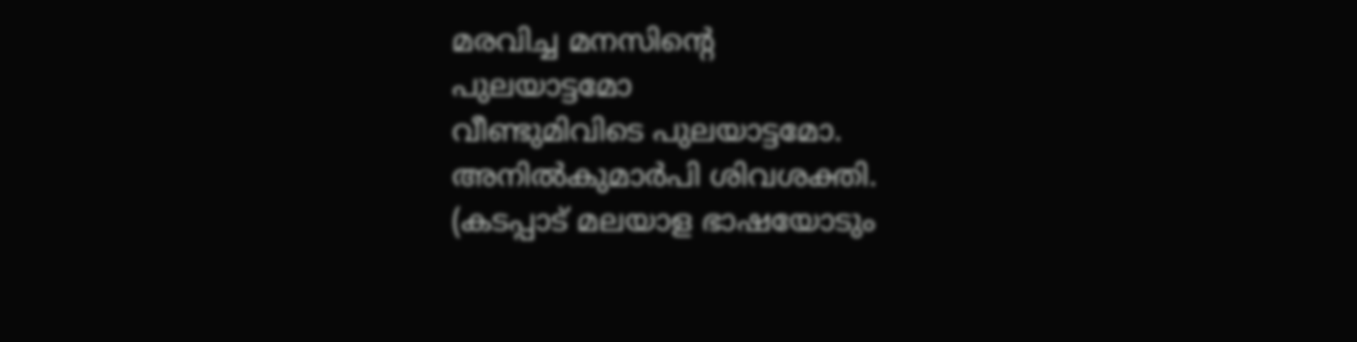മരവിച്ച മനസിന്‍റെ
പുലയാട്ടമോ
വീണ്ടുമിവിടെ പുലയാട്ടമോ.
അനില്‍കുമാര്‍പി ശിവശക്തി.
(കടപ്പാട് മലയാള ഭാഷയോടും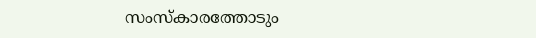സംസ്കാരത്തോടും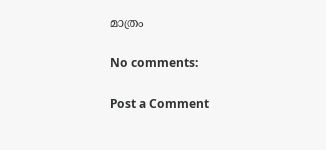മാത്രം

No comments:

Post a Comment